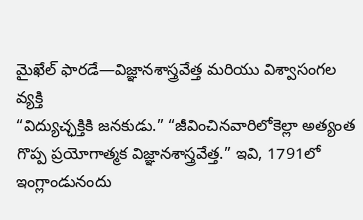మైఖేల్ ఫారడే—విజ్ఞానశాస్త్రవేత్త మరియు విశ్వాసంగల వ్యక్తి
“విద్యుచ్ఛక్తికి జనకుడు.” “జీవించినవారిలోకెల్లా అత్యంత గొప్ప ప్రయోగాత్మక విజ్ఞానశాస్త్రవేత్త.” ఇవి, 1791లో ఇంగ్లాండునందు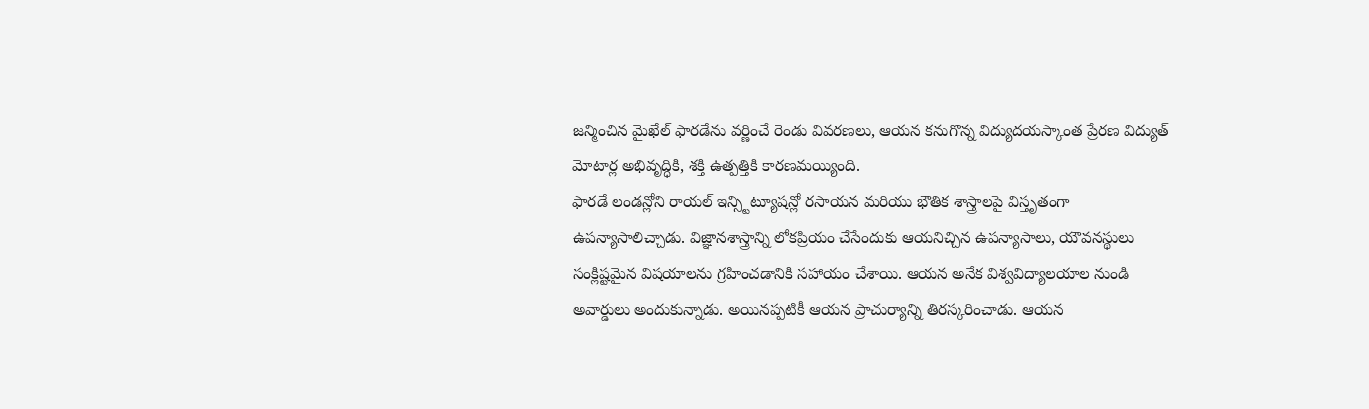జన్మించిన మైఖేల్ ఫారడేను వర్ణించే రెండు వివరణలు, ఆయన కనుగొన్న విద్యుదయస్కాంత ప్రేరణ విద్యుత్ మోటార్ల అభివృద్ధికి, శక్తి ఉత్పత్తికి కారణమయ్యింది.
ఫారడే లండన్లోని రాయల్ ఇన్స్టిట్యూషన్లో రసాయన మరియు భౌతిక శాస్త్రాలపై విస్తృతంగా ఉపన్యాసాలిచ్చాడు. విజ్ఞానశాస్త్రాన్ని లోకప్రియం చేసేందుకు ఆయనిచ్చిన ఉపన్యాసాలు, యౌవనస్థులు సంక్లిష్టమైన విషయాలను గ్రహించడానికి సహాయం చేశాయి. ఆయన అనేక విశ్వవిద్యాలయాల నుండి అవార్డులు అందుకున్నాడు. అయినప్పటికీ ఆయన ప్రాచుర్యాన్ని తిరస్కరించాడు. ఆయన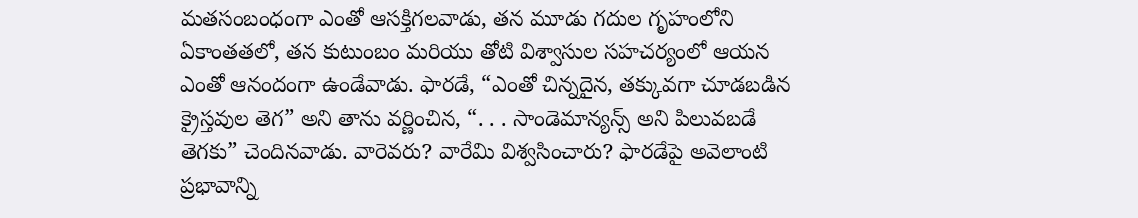మతసంబంధంగా ఎంతో ఆసక్తిగలవాడు, తన మూడు గదుల గృహంలోని ఏకాంతతలో, తన కుటుంబం మరియు తోటి విశ్వాసుల సహచర్యంలో ఆయన ఎంతో ఆనందంగా ఉండేవాడు. ఫారడే, “ఎంతో చిన్నదైన, తక్కువగా చూడబడిన క్రైస్తవుల తెగ” అని తాను వర్ణించిన, “. . . సాండెమాన్యన్స్ అని పిలువబడే తెగకు” చెందినవాడు. వారెవరు? వారేమి విశ్వసించారు? ఫారడేపై అవెలాంటి ప్రభావాన్ని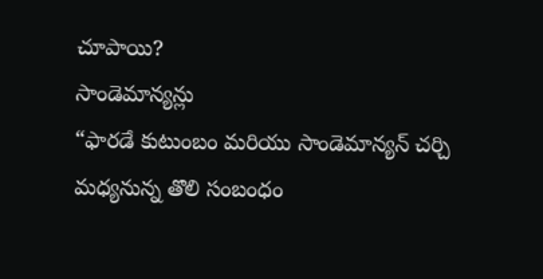చూపాయి?
సాండెమాన్యన్లు
“ఫారడే కుటుంబం మరియు సాండెమాన్యన్ చర్చి మధ్యనున్న తొలి సంబంధం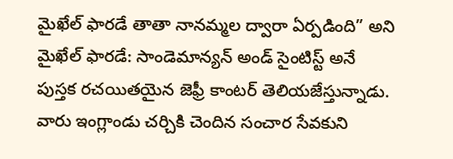మైఖేల్ ఫారడే తాతా నానమ్మల ద్వారా ఏర్పడింది” అని మైఖేల్ ఫారడే: సాండెమాన్యన్ అండ్ సైంటిస్ట్ అనే పుస్తక రచయితయైన జెఫ్రీ కాంటర్ తెలియజేస్తున్నాడు. వారు ఇంగ్లాండు చర్చికి చెందిన సంచార సేవకుని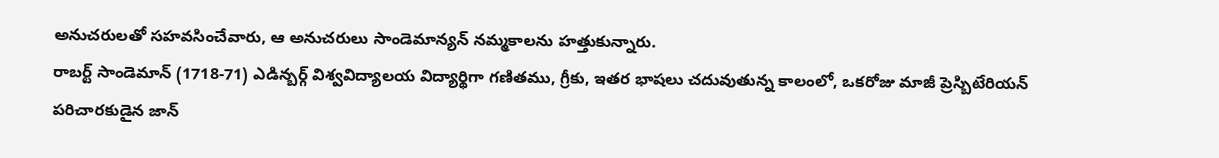అనుచరులతో సహవసించేవారు, ఆ అనుచరులు సాండెమాన్యన్ నమ్మకాలను హత్తుకున్నారు.
రాబర్ట్ సాండెమాన్ (1718-71) ఎడిన్బర్గ్ విశ్వవిద్యాలయ విద్యార్థిగా గణితము, గ్రీకు, ఇతర భాషలు చదువుతున్న కాలంలో, ఒకరోజు మాజీ ప్రెస్బిటేరియన్ పరిచారకుడైన జాన్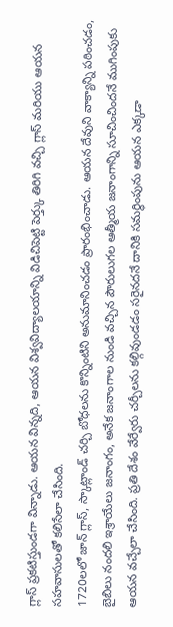గ్లాస్ ప్రకటిస్తుండగా విన్నాడు. ఆయన విన్నది, ఆయన విశ్వవిద్యాలయాన్ని విడిచిపెట్టి పెర్త్కు తిరిగి వచ్చి గ్లాస్ మరియు ఆయన సహవాసులతో కలిసేలా చేసింది.
1720లలో జాన్ గ్లాస్, స్కాట్లాండ్ చర్చి బోధలను కొన్నింటిని అనుమానించడం ప్రారంభించాడు. ఆయన దేవుని వాక్యాన్ని పఠించడం, బైబిలు నందలి ఇశ్రాయేలు జనాంగం, అనేక జనాంగాల నుండి వచ్చిన పౌరులుగల ఆత్మీయ జనాంగాన్ని సూచించిందనే ముగింపుకు ఆయన వచ్చేలా చేసింది. ప్రతి దేశం వేర్వేరు చర్చీలను కల్గివుండడం సరైనదనే దానికి సమర్థింపును ఆయన ఎక్కడా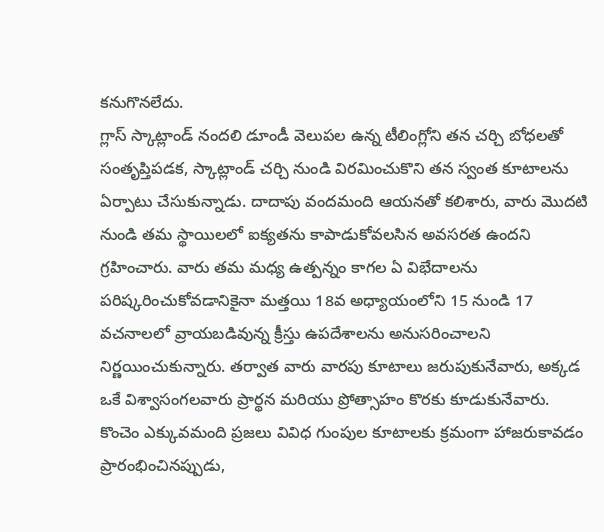కనుగొనలేదు.
గ్లాస్ స్కాట్లాండ్ నందలి డూండీ వెలుపల ఉన్న టీలింగ్లోని తన చర్చి బోధలతో సంతృప్తిపడక, స్కాట్లాండ్ చర్చి నుండి విరమించుకొని తన స్వంత కూటాలను ఏర్పాటు చేసుకున్నాడు. దాదాపు వందమంది ఆయనతో కలిశారు, వారు మొదటి నుండి తమ స్థాయిలలో ఐక్యతను కాపాడుకోవలసిన అవసరత ఉందని గ్రహించారు. వారు తమ మధ్య ఉత్పన్నం కాగల ఏ విభేదాలను పరిష్కరించుకోవడానికైనా మత్తయి 18వ అధ్యాయంలోని 15 నుండి 17 వచనాలలో వ్రాయబడివున్న క్రీస్తు ఉపదేశాలను అనుసరించాలని నిర్ణయించుకున్నారు. తర్వాత వారు వారపు కూటాలు జరుపుకునేవారు, అక్కడ ఒకే విశ్వాసంగలవారు ప్రార్థన మరియు ప్రోత్సాహం కొరకు కూడుకునేవారు.
కొంచెం ఎక్కువమంది ప్రజలు వివిధ గుంపుల కూటాలకు క్రమంగా హాజరుకావడం ప్రారంభించినప్పుడు,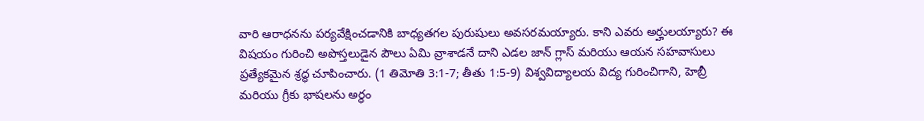వారి ఆరాధనను పర్యవేక్షించడానికి బాధ్యతగల పురుషులు అవసరమయ్యారు. కాని ఎవరు అర్హులయ్యారు? ఈ విషయం గురించి అపొస్తలుడైన పౌలు ఏమి వ్రాశాడనే దాని ఎడల జాన్ గ్లాస్ మరియు ఆయన సహవాసులు ప్రత్యేకమైన శ్రద్ధ చూపించారు. (1 తిమోతి 3:1-7; తీతు 1:5-9) విశ్వవిద్యాలయ విద్య గురించిగాని, హెబ్రీ మరియు గ్రీకు భాషలను అర్థం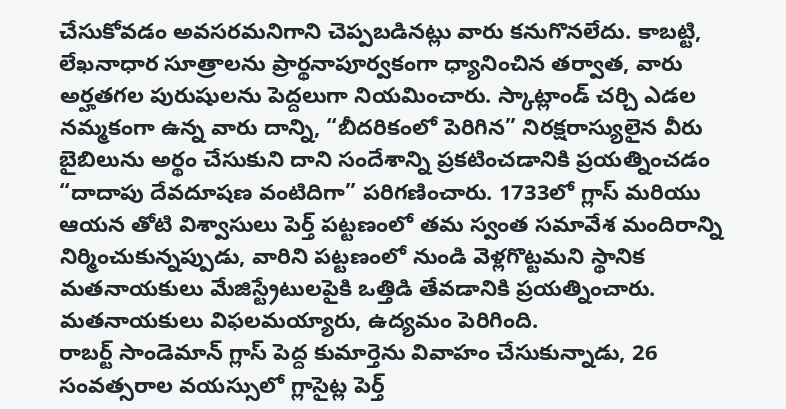చేసుకోవడం అవసరమనిగాని చెప్పబడినట్లు వారు కనుగొనలేదు. కాబట్టి, లేఖనాధార సూత్రాలను ప్రార్థనాపూర్వకంగా ధ్యానించిన తర్వాత, వారు అర్హతగల పురుషులను పెద్దలుగా నియమించారు. స్కాట్లాండ్ చర్చి ఎడల నమ్మకంగా ఉన్న వారు దాన్ని, “బీదరికంలో పెరిగిన” నిరక్షరాస్యులైన వీరు బైబిలును అర్థం చేసుకుని దాని సందేశాన్ని ప్రకటించడానికి ప్రయత్నించడం “దాదాపు దేవదూషణ వంటిదిగా” పరిగణించారు. 1733లో గ్లాస్ మరియు ఆయన తోటి విశ్వాసులు పెర్త్ పట్టణంలో తమ స్వంత సమావేశ మందిరాన్ని నిర్మించుకున్నప్పుడు, వారిని పట్టణంలో నుండి వెళ్లగొట్టమని స్థానిక మతనాయకులు మేజిస్ట్రేటులపైకి ఒత్తిడి తేవడానికి ప్రయత్నించారు. మతనాయకులు విఫలమయ్యారు, ఉద్యమం పెరిగింది.
రాబర్ట్ సాండెమాన్ గ్లాస్ పెద్ద కుమార్తెను వివాహం చేసుకున్నాడు, 26 సంవత్సరాల వయస్సులో గ్లాసైట్ల పెర్త్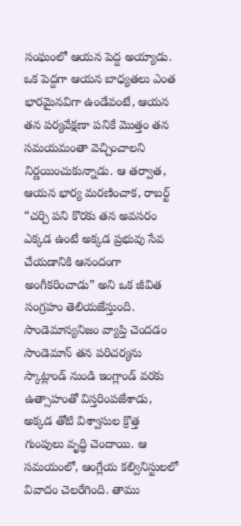సంఘంలో ఆయన పెద్ద అయ్యాడు. ఒక పెద్దగా ఆయన బాధ్యతలు ఎంత భారమైనవిగా ఉండేవంటే, ఆయన తన పర్యవేక్షణా పనికే మొత్తం తన సమయమంతా వెచ్చించాలని నిర్ణయించుకున్నాడు. ఆ తర్వాత, ఆయన భార్య మరణించాక, రాబర్ట్ “చర్చి పని కొరకు తన అవసరం ఎక్కడ ఉంటే అక్కడ ప్రభువు సేవ చేయడానికి ఆనందంగా అంగీకరించాడు” అని ఒక జీవిత సంగ్రహం తెలియజేస్తుంది.
సాండెమాన్యనిజం వ్యాప్తి చెందడం
సాండెమాన్ తన పరిచర్యను స్కాట్లాండ్ నుండి ఇంగ్లాండ్ వరకు ఉత్సాహంతో విస్తరింపజేశాడు, అక్కడ తోటి విశ్వాసుల క్రొత్త గుంపులు వృద్ధి చెందాయి. ఆ సమయంలో, ఆంగ్లేయ కల్వినిస్టులలో వివాదం చెలరేగింది. తాము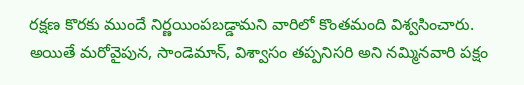రక్షణ కొరకు ముందే నిర్ణయింపబడ్డామని వారిలో కొంతమంది విశ్వసించారు. అయితే మరోవైపున, సాండెమాన్, విశ్వాసం తప్పనిసరి అని నమ్మినవారి పక్షం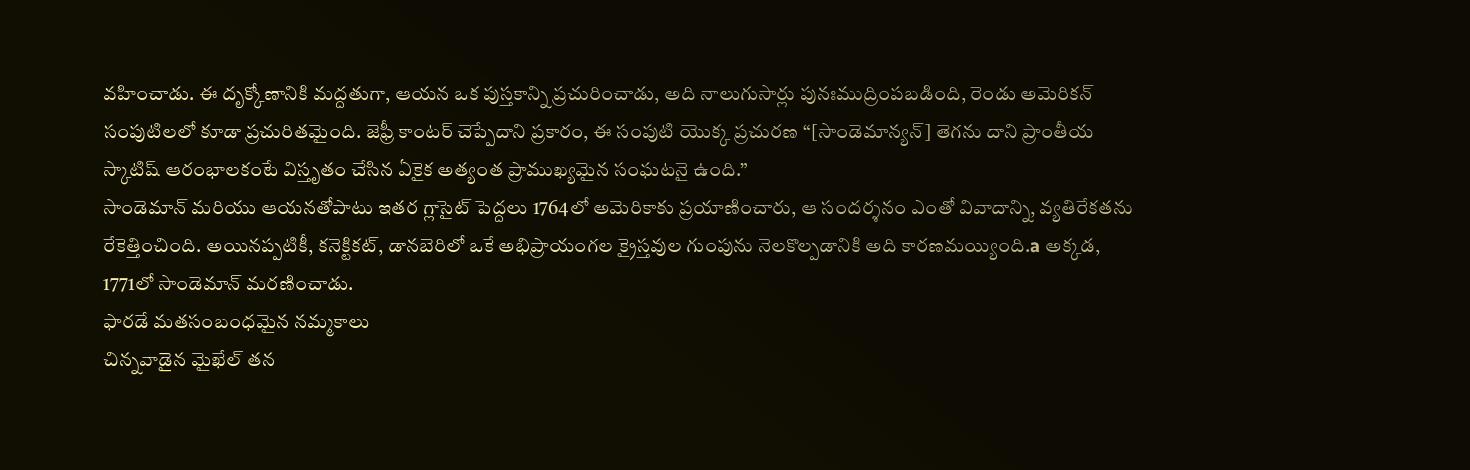వహించాడు. ఈ దృక్కోణానికి మద్దతుగా, ఆయన ఒక పుస్తకాన్ని ప్రచురించాడు, అది నాలుగుసార్లు పునఃముద్రింపబడింది, రెండు అమెరికన్ సంపుటిలలో కూడా ప్రచురితమైంది. జెఫ్రీ కాంటర్ చెప్పేదాని ప్రకారం, ఈ సంపుటి యొక్క ప్రచురణ “[సాండెమాన్యన్] తెగను దాని ప్రాంతీయ స్కాటిష్ ఆరంభాలకంటే విస్తృతం చేసిన ఏకైక అత్యంత ప్రాముఖ్యమైన సంఘటనై ఉంది.”
సాండెమాన్ మరియు ఆయనతోపాటు ఇతర గ్లాసైట్ పెద్దలు 1764లో అమెరికాకు ప్రయాణించారు, ఆ సందర్శనం ఎంతో వివాదాన్ని, వ్యతిరేకతను రేకెత్తించింది. అయినప్పటికీ, కనెక్టికట్, డానబెరిలో ఒకే అభిప్రాయంగల క్రైస్తవుల గుంపును నెలకొల్పడానికి అది కారణమయ్యింది.a అక్కడ, 1771లో సాండెమాన్ మరణించాడు.
ఫారడే మతసంబంధమైన నమ్మకాలు
చిన్నవాడైన మైఖేల్ తన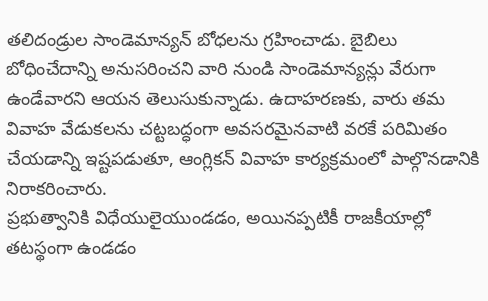తలిదండ్రుల సాండెమాన్యన్ బోధలను గ్రహించాడు. బైబిలు బోధించేదాన్ని అనుసరించని వారి నుండి సాండెమాన్యన్లు వేరుగా ఉండేవారని ఆయన తెలుసుకున్నాడు. ఉదాహరణకు, వారు తమ వివాహ వేడుకలను చట్టబద్ధంగా అవసరమైనవాటి వరకే పరిమితం చేయడాన్ని ఇష్టపడుతూ, ఆంగ్లికన్ వివాహ కార్యక్రమంలో పాల్గొనడానికి నిరాకరించారు.
ప్రభుత్వానికి విధేయులైయుండడం, అయినప్పటికీ రాజకీయాల్లో తటస్థంగా ఉండడం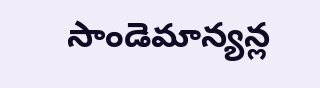సాండెమాన్యన్ల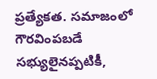ప్రత్యేకత. సమాజంలో గౌరవింపబడే సభ్యులైనప్పటికీ,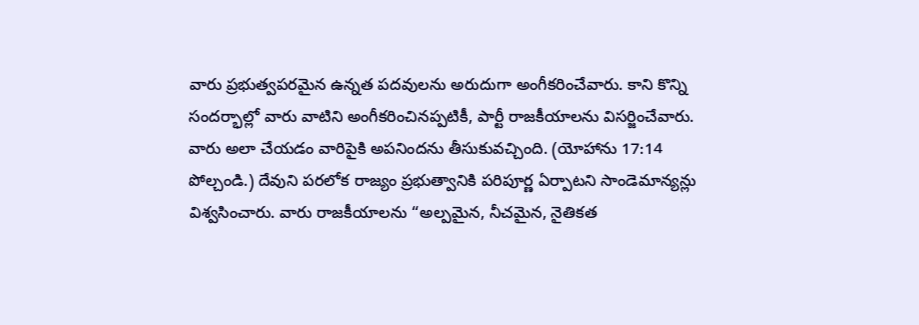వారు ప్రభుత్వపరమైన ఉన్నత పదవులను అరుదుగా అంగీకరించేవారు. కాని కొన్ని సందర్భాల్లో వారు వాటిని అంగీకరించినప్పటికీ, పార్టీ రాజకీయాలను విసర్జించేవారు. వారు అలా చేయడం వారిపైకి అపనిందను తీసుకువచ్చింది. (యోహాను 17:14 పోల్చండి.) దేవుని పరలోక రాజ్యం ప్రభుత్వానికి పరిపూర్ణ ఏర్పాటని సాండెమాన్యన్లు విశ్వసించారు. వారు రాజకీయాలను “అల్పమైన, నీచమైన, నైతికత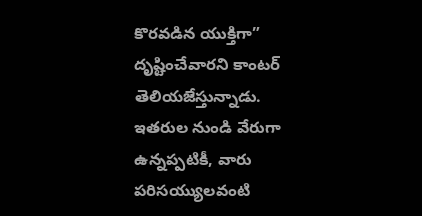కొరవడిన యుక్తిగా” దృష్టించేవారని కాంటర్ తెలియజేస్తున్నాడు.
ఇతరుల నుండి వేరుగా ఉన్నప్పటికీ, వారు పరిసయ్యులవంటి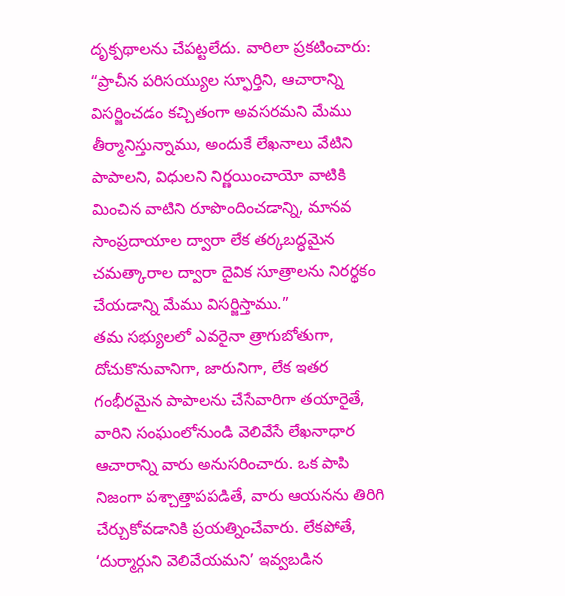దృక్పథాలను చేపట్టలేదు. వారిలా ప్రకటించారు: “ప్రాచీన పరిసయ్యుల స్ఫూర్తిని, ఆచారాన్ని విసర్జించడం కచ్చితంగా అవసరమని మేము తీర్మానిస్తున్నాము, అందుకే లేఖనాలు వేటిని పాపాలని, విధులని నిర్ణయించాయో వాటికి మించిన వాటిని రూపొందించడాన్ని, మానవ సాంప్రదాయాల ద్వారా లేక తర్కబద్ధమైన చమత్కారాల ద్వారా దైవిక సూత్రాలను నిరర్థకం చేయడాన్ని మేము విసర్జిస్తాము.”
తమ సభ్యులలో ఎవరైనా త్రాగుబోతుగా, దోచుకొనువానిగా, జారునిగా, లేక ఇతర గంభీరమైన పాపాలను చేసేవారిగా తయారైతే, వారిని సంఘంలోనుండి వెలివేసే లేఖనాధార ఆచారాన్ని వారు అనుసరించారు. ఒక పాపి నిజంగా పశ్చాత్తాపపడితే, వారు ఆయనను తిరిగి చేర్చుకోవడానికి ప్రయత్నించేవారు. లేకపోతే, ‘దుర్మార్గుని వెలివేయమని’ ఇవ్వబడిన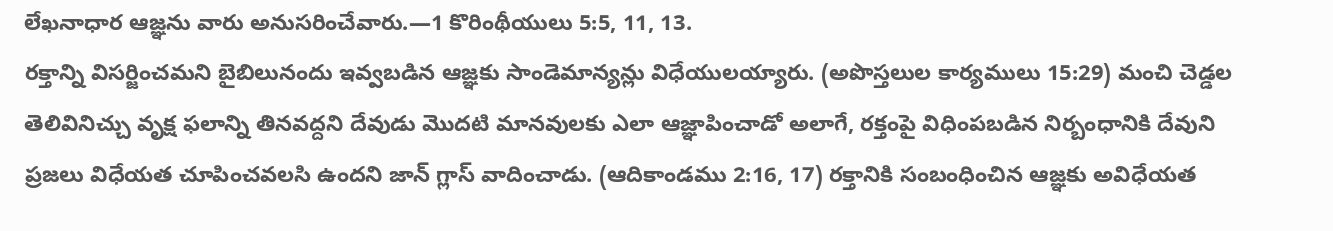లేఖనాధార ఆజ్ఞను వారు అనుసరించేవారు.—1 కొరింథీయులు 5:5, 11, 13.
రక్తాన్ని విసర్జించమని బైబిలునందు ఇవ్వబడిన ఆజ్ఞకు సాండెమాన్యన్లు విధేయులయ్యారు. (అపొస్తలుల కార్యములు 15:29) మంచి చెడ్డల తెలివినిచ్చు వృక్ష ఫలాన్ని తినవద్దని దేవుడు మొదటి మానవులకు ఎలా ఆజ్ఞాపించాడో అలాగే, రక్తంపై విధింపబడిన నిర్బంధానికి దేవుని ప్రజలు విధేయత చూపించవలసి ఉందని జాన్ గ్లాస్ వాదించాడు. (ఆదికాండము 2:16, 17) రక్తానికి సంబంధించిన ఆజ్ఞకు అవిధేయత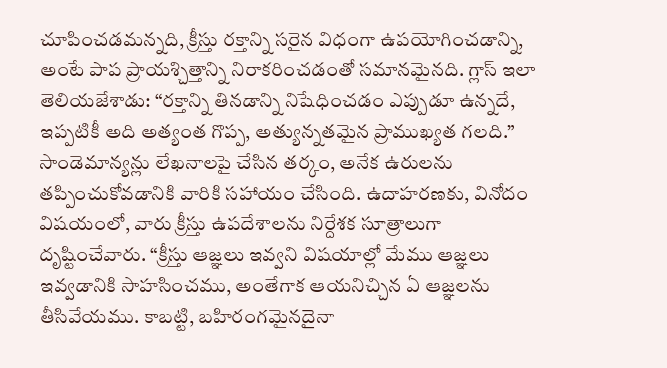చూపించడమన్నది, క్రీస్తు రక్తాన్ని సరైన విధంగా ఉపయోగించడాన్ని, అంటే పాప ప్రాయశ్చిత్తాన్ని నిరాకరించడంతో సమానమైనది. గ్లాస్ ఇలా తెలియజేశాడు: “రక్తాన్ని తినడాన్ని నిషేధించడం ఎప్పుడూ ఉన్నదే, ఇప్పటికీ అది అత్యంత గొప్ప, అత్యున్నతమైన ప్రాముఖ్యత గలది.”
సాండెమాన్యన్లు లేఖనాలపై చేసిన తర్కం, అనేక ఉరులను తప్పించుకోవడానికి వారికి సహాయం చేసింది. ఉదాహరణకు, వినోదం విషయంలో, వారు క్రీస్తు ఉపదేశాలను నిర్దేశక సూత్రాలుగా దృష్టించేవారు. “క్రీస్తు ఆజ్ఞలు ఇవ్వని విషయాల్లో మేము ఆజ్ఞలు ఇవ్వడానికి సాహసించము, అంతేగాక ఆయనిచ్చిన ఏ ఆజ్ఞలను తీసివేయము. కాబట్టి, బహిరంగమైనదైనా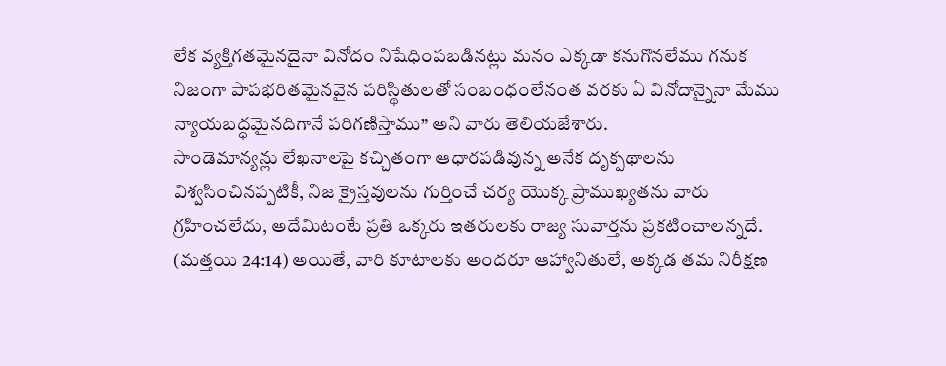లేక వ్యక్తిగతమైనదైనా వినోదం నిషేధింపబడినట్లు మనం ఎక్కడా కనుగొనలేము గనుక నిజంగా పాపభరితమైనవైన పరిస్థితులతో సంబంధంలేనంత వరకు ఏ వినోదాన్నైనా మేము న్యాయబద్ధమైనదిగానే పరిగణిస్తాము” అని వారు తెలియజేశారు.
సాండెమాన్యన్లు లేఖనాలపై కచ్చితంగా ఆధారపడివున్న అనేక దృక్పథాలను విశ్వసించినప్పటికీ, నిజ క్రైస్తవులను గుర్తించే చర్య యొక్క ప్రాముఖ్యతను వారు గ్రహించలేదు, అదేమిటంటే ప్రతి ఒక్కరు ఇతరులకు రాజ్య సువార్తను ప్రకటించాలన్నదే. (మత్తయి 24:14) అయితే, వారి కూటాలకు అందరూ ఆహ్వానితులే, అక్కడ తమ నిరీక్షణ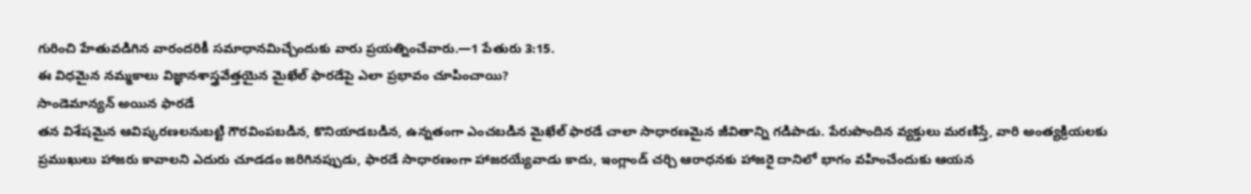గురించి హేతువడిగిన వారందరికీ సమాధానమిచ్చేందుకు వారు ప్రయత్నించేవారు.—1 పేతురు 3:15.
ఈ విధమైన నమ్మకాలు విజ్ఞానశాస్త్రవేత్తయైన మైఖేల్ ఫారడేపై ఎలా ప్రభావం చూపించాయి?
సాండెమాన్యన్ అయిన ఫారడే
తన విశేషమైన ఆవిష్కరణలనుబట్టి గౌరవింపబడిన, కొనియాడబడిన, ఉన్నతంగా ఎంచబడిన మైఖేల్ ఫారడే చాలా సాధారణమైన జీవితాన్ని గడిపాడు. పేరుపొందిన వ్యక్తులు మరణిస్తే, వారి అంత్యక్రియలకు ప్రముఖులు హాజరు కావాలని ఎదురు చూడడం జరిగినప్పుడు, ఫారడే సాధారణంగా హాజరయ్యేవాడు కాదు, ఇంగ్లాండ్ చర్చి ఆరాధనకు హాజరై దానిలో భాగం వహించేందుకు ఆయన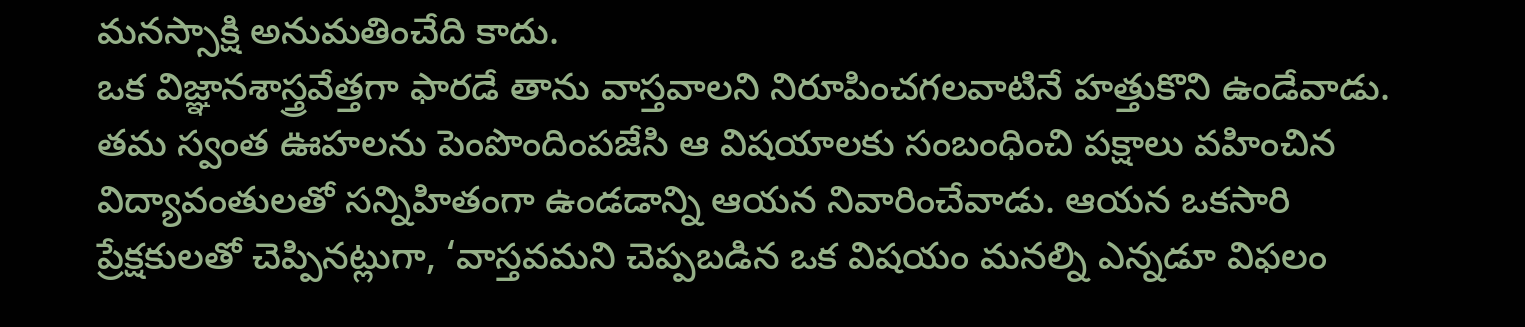మనస్సాక్షి అనుమతించేది కాదు.
ఒక విజ్ఞానశాస్త్రవేత్తగా ఫారడే తాను వాస్తవాలని నిరూపించగలవాటినే హత్తుకొని ఉండేవాడు. తమ స్వంత ఊహలను పెంపొందింపజేసి ఆ విషయాలకు సంబంధించి పక్షాలు వహించిన విద్యావంతులతో సన్నిహితంగా ఉండడాన్ని ఆయన నివారించేవాడు. ఆయన ఒకసారి ప్రేక్షకులతో చెప్పినట్లుగా, ‘వాస్తవమని చెప్పబడిన ఒక విషయం మనల్ని ఎన్నడూ విఫలం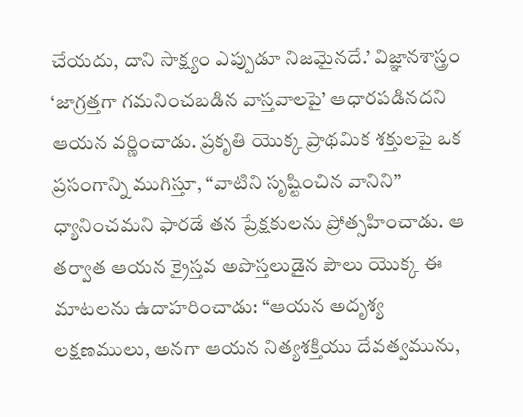చేయదు, దాని సాక్ష్యం ఎప్పుడూ నిజమైనదే.’ విజ్ఞానశాస్త్రం ‘జాగ్రత్తగా గమనించబడిన వాస్తవాలపై’ ఆధారపడినదని ఆయన వర్ణించాడు. ప్రకృతి యొక్క ప్రాథమిక శక్తులపై ఒక ప్రసంగాన్ని ముగిస్తూ, “వాటిని సృష్టించిన వానిని” ధ్యానించమని ఫారడే తన ప్రేక్షకులను ప్రోత్సహించాడు. ఆ తర్వాత ఆయన క్రైస్తవ అపొస్తలుడైన పౌలు యొక్క ఈ మాటలను ఉదాహరించాడు: “ఆయన అదృశ్య లక్షణములు, అనగా ఆయన నిత్యశక్తియు దేవత్వమును,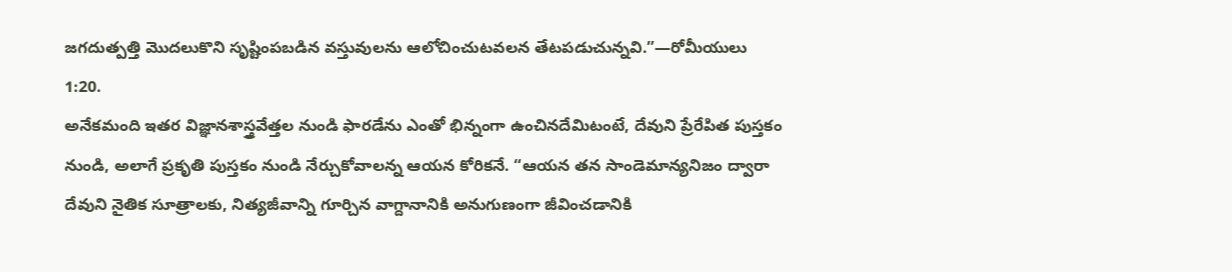జగదుత్పత్తి మొదలుకొని సృష్టింపబడిన వస్తువులను ఆలోచించుటవలన తేటపడుచున్నవి.”—రోమీయులు 1:20.
అనేకమంది ఇతర విజ్ఞానశాస్త్రవేత్తల నుండి ఫారడేను ఎంతో భిన్నంగా ఉంచినదేమిటంటే, దేవుని ప్రేరేపిత పుస్తకం నుండి, అలాగే ప్రకృతి పుస్తకం నుండి నేర్చుకోవాలన్న ఆయన కోరికనే. “ఆయన తన సాండెమాన్యనిజం ద్వారా దేవుని నైతిక సూత్రాలకు, నిత్యజీవాన్ని గూర్చిన వాగ్దానానికి అనుగుణంగా జీవించడానికి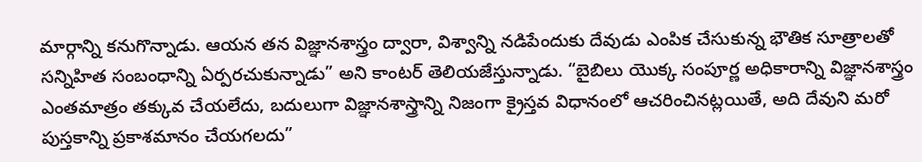మార్గాన్ని కనుగొన్నాడు. ఆయన తన విజ్ఞానశాస్త్రం ద్వారా, విశ్వాన్ని నడిపేందుకు దేవుడు ఎంపిక చేసుకున్న భౌతిక సూత్రాలతో సన్నిహిత సంబంధాన్ని ఏర్పరచుకున్నాడు” అని కాంటర్ తెలియజేస్తున్నాడు. “బైబిలు యొక్క సంపూర్ణ అధికారాన్ని విజ్ఞానశాస్త్రం ఎంతమాత్రం తక్కువ చేయలేదు, బదులుగా విజ్ఞానశాస్త్రాన్ని నిజంగా క్రైస్తవ విధానంలో ఆచరించినట్లయితే, అది దేవుని మరో పుస్తకాన్ని ప్రకాశమానం చేయగలదు”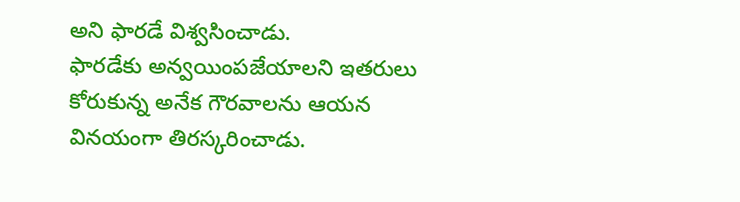అని ఫారడే విశ్వసించాడు.
ఫారడేకు అన్వయింపజేయాలని ఇతరులు కోరుకున్న అనేక గౌరవాలను ఆయన వినయంగా తిరస్కరించాడు.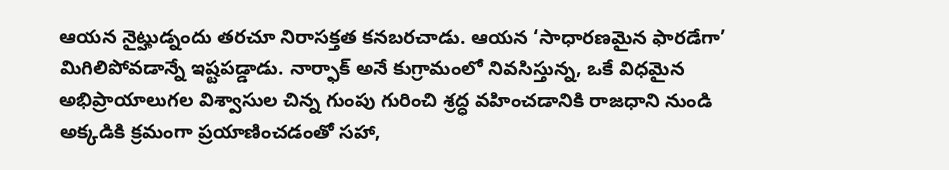ఆయన నైట్హుడ్నందు తరచూ నిరాసక్తత కనబరచాడు. ఆయన ‘సాధారణమైన ఫారడేగా’ మిగిలిపోవడాన్నే ఇష్టపడ్డాడు. నార్ఫాక్ అనే కుగ్రామంలో నివసిస్తున్న, ఒకే విధమైన అభిప్రాయాలుగల విశ్వాసుల చిన్న గుంపు గురించి శ్రద్ధ వహించడానికి రాజధాని నుండి అక్కడికి క్రమంగా ప్రయాణించడంతో సహా,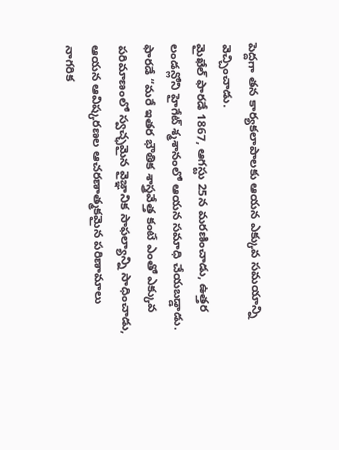పెద్దగా తన కార్యకలాపాలకు ఆయన ఎక్కువ సమయాన్ని వెచ్చించాడు.
మైఖేల్ ఫారడే 1867, ఆగస్టు 25న మరణించాడు, ఉత్తర లండన్లోని హైగేట్ శ్మశానంలో ఆయన సమాధి చేయబడ్డాడు. ఫారడే “మరే ఇతర భౌతిక శాస్త్రవేత్త కంటే ఎంతో ఎక్కువ పరిమాణంలో స్వచ్ఛమైన వైజ్ఞానిక సాఫల్యాన్ని సాధించాడు, ఆయన ఆవిష్కరణల ఆచరణాత్మకమైన పరిణామాలు నాగరిక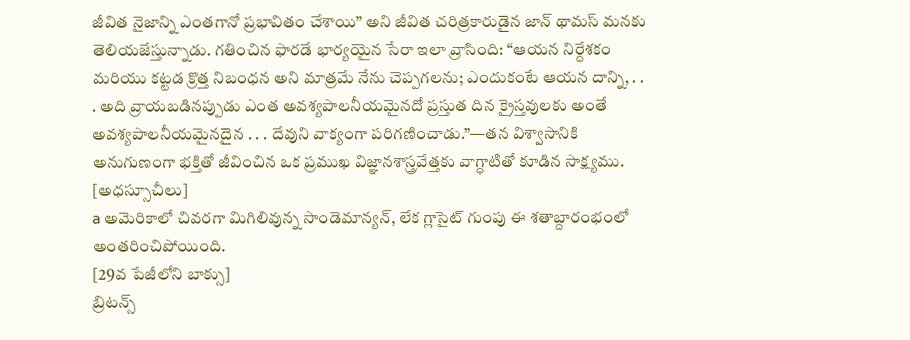జీవిత నైజాన్ని ఎంతగానో ప్రభావితం చేశాయి” అని జీవిత చరిత్రకారుడైన జాన్ థామస్ మనకు తెలియజేస్తున్నాడు. గతించిన ఫారడే భార్యయైన సేరా ఇలా వ్రాసింది: “ఆయన నిర్దేశకం మరియు కట్టడ క్రొత్త నిబంధన అని మాత్రమే నేను చెప్పగలను; ఎందుకంటే ఆయన దాన్ని, . . . అది వ్రాయబడినప్పుడు ఎంత అవశ్యపాలనీయమైనదో ప్రస్తుత దిన క్రైస్తవులకు అంతే అవశ్యపాలనీయమైనదైన . . . దేవుని వాక్యంగా పరిగణించాడు.”—తన విశ్వాసానికి అనుగుణంగా భక్తితో జీవించిన ఒక ప్రముఖ విజ్ఞానశాస్త్రవేత్తకు వాగ్ధాటితో కూడిన సాక్ష్యము.
[అధస్సూచీలు]
a అమెరికాలో చివరగా మిగిలివున్న సాండెమాన్యన్, లేక గ్లాసైట్ గుంపు ఈ శతాబ్దారంభంలో అంతరించిపోయింది.
[29వ పేజీలోని బాక్సు]
బ్రిటన్స్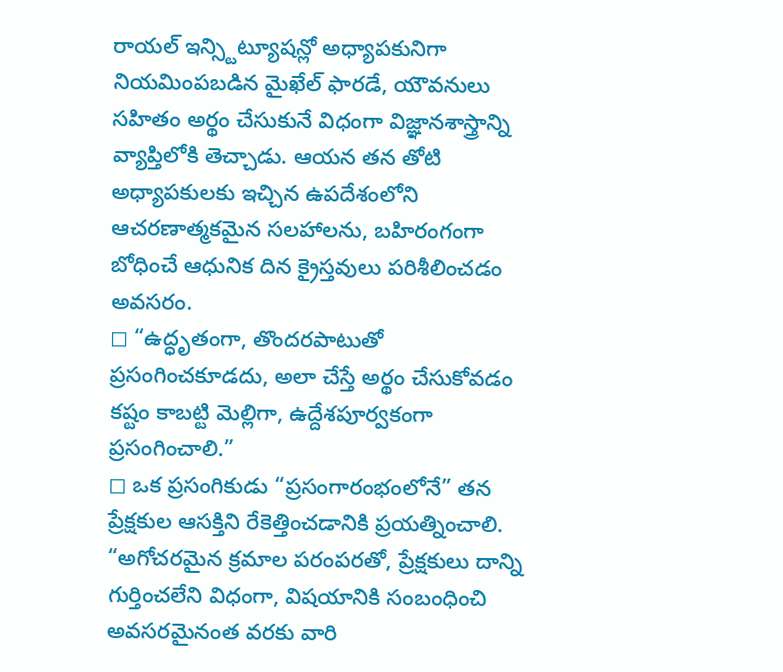రాయల్ ఇన్స్టిట్యూషన్లో అధ్యాపకునిగా నియమింపబడిన మైఖేల్ ఫారడే, యౌవనులు సహితం అర్థం చేసుకునే విధంగా విజ్ఞానశాస్త్రాన్ని వ్యాప్తిలోకి తెచ్చాడు. ఆయన తన తోటి అధ్యాపకులకు ఇచ్చిన ఉపదేశంలోని ఆచరణాత్మకమైన సలహాలను, బహిరంగంగా బోధించే ఆధునిక దిన క్రైస్తవులు పరిశీలించడం అవసరం.
◻ “ఉద్ధృతంగా, తొందరపాటుతో ప్రసంగించకూడదు, అలా చేస్తే అర్థం చేసుకోవడం కష్టం కాబట్టి మెల్లిగా, ఉద్దేశపూర్వకంగా ప్రసంగించాలి.”
◻ ఒక ప్రసంగికుడు “ప్రసంగారంభంలోనే” తన ప్రేక్షకుల ఆసక్తిని రేకెత్తించడానికి ప్రయత్నించాలి. “అగోచరమైన క్రమాల పరంపరతో, ప్రేక్షకులు దాన్ని గుర్తించలేని విధంగా, విషయానికి సంబంధించి అవసరమైనంత వరకు వారి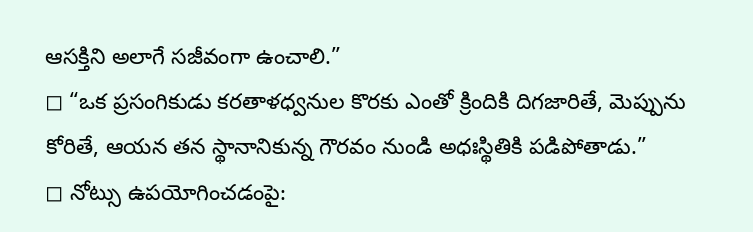ఆసక్తిని అలాగే సజీవంగా ఉంచాలి.”
◻ “ఒక ప్రసంగికుడు కరతాళధ్వనుల కొరకు ఎంతో క్రిందికి దిగజారితే, మెప్పును కోరితే, ఆయన తన స్థానానికున్న గౌరవం నుండి అధఃస్థితికి పడిపోతాడు.”
◻ నోట్సు ఉపయోగించడంపై: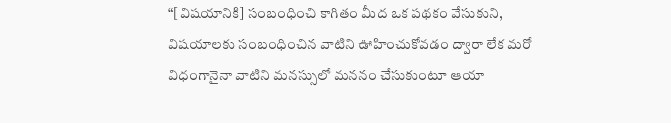“[విషయానికి] సంబంధించి కాగితం మీద ఒక పథకం వేసుకుని, విషయాలకు సంబంధించిన వాటిని ఊహించుకోవడం ద్వారా లేక మరో విధంగానైనా వాటిని మనస్సులో మననం చేసుకుంటూ ఆయా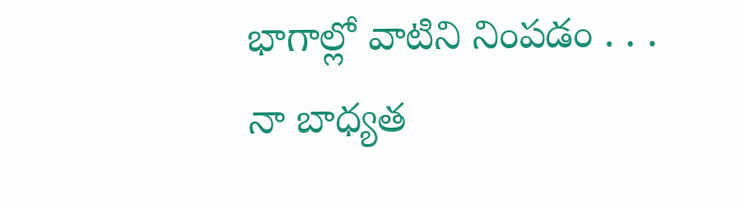భాగాల్లో వాటిని నింపడం . . . నా బాధ్యత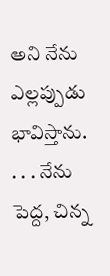అని నేను ఎల్లప్పుడు భావిస్తాను. . . . నేను పెద్ద, చిన్న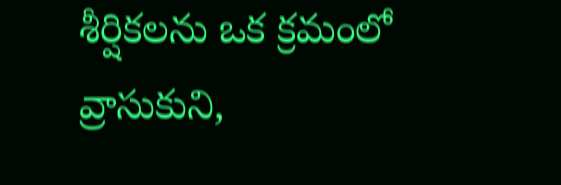శీర్షికలను ఒక క్రమంలో వ్రాసుకుని,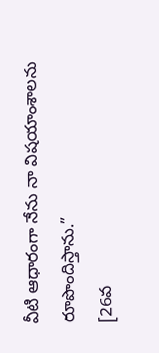వీటి ఆధారంగా నేను నా విషయాంశాలను రూపొందిస్తాను.”
[26వ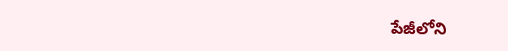పేజీలోని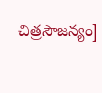చిత్రసౌజన్యం]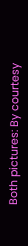Both pictures: By courtesy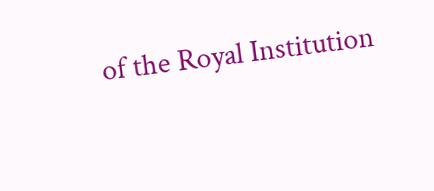of the Royal Institution